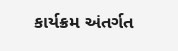કાર્યક્રમ અંતર્ગત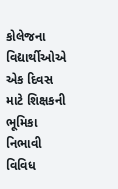કોલેજના વિદ્યાર્થીઓએ એક દિવસ માટે શિક્ષકની ભૂમિકા નિભાવી વિવિધ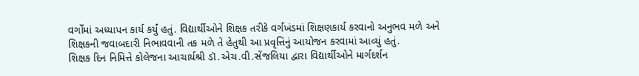વર્ગોમાં અધ્યાપન કાર્ય કર્યું હતું. વિદ્યાર્થીઓને શિક્ષક તરીકે વર્ગખંડમાં શિક્ષણકાર્ય કરવાનો અનુભવ મળે અને શિક્ષકની જવાબદારી નિભાવવાની તક મળે તે હેતુથી આ પ્રવૃત્તિનું આયોજન કરવામાં આવ્યું હતું.
શિક્ષક દિન નિમિત્તે કોલેજના આચાર્યશ્રી ડૉ.એચ.વી.સેંજલિયા દ્વારા વિદ્યાર્થીઓને માર્ગદર્શન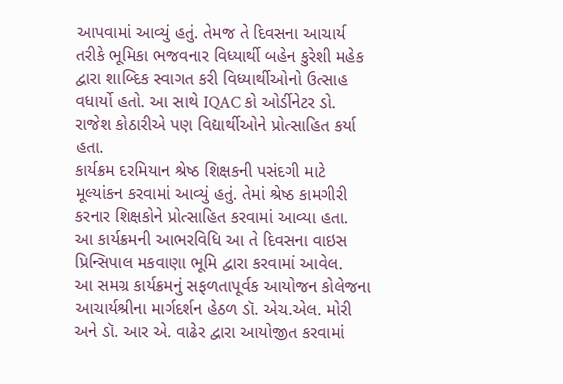આપવામાં આવ્યું હતું. તેમજ તે દિવસના આચાર્ય તરીકે ભૂમિકા ભજવનાર વિધ્યાર્થી બહેન કુરેશી મહેક દ્વારા શાબ્દિક સ્વાગત કરી વિધ્યાર્થીઓનો ઉત્સાહ વધાર્યો હતો. આ સાથે IQAC કો ઓર્ડીનેટર ડો. રાજેશ કોઠારીએ પણ વિદ્યાર્થીઓને પ્રોત્સાહિત કર્યા હતા.
કાર્યક્રમ દરમિયાન શ્રેષ્ઠ શિક્ષકની પસંદગી માટે મૂલ્યાંકન કરવામાં આવ્યું હતું. તેમાં શ્રેષ્ઠ કામગીરી કરનાર શિક્ષકોને પ્રોત્સાહિત કરવામાં આવ્યા હતા. આ કાર્યક્રમની આભરવિધિ આ તે દિવસના વાઇસ પ્રિન્સિપાલ મકવાણા ભૂમિ દ્વારા કરવામાં આવેલ.
આ સમગ્ર કાર્યક્રમનું સફળતાપૂર્વક આયોજન કોલેજના આચાર્યશ્રીના માર્ગદર્શન હેઠળ ડૉ. એચ.એલ. મોરી અને ડૉ. આર એ. વાઢેર દ્વારા આયોજીત કરવામાં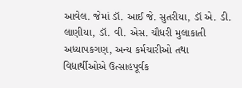આવેલ. જેમાં ડૉ. આઈ જે. સુતરીયા, ડૉ એ. ડી. લાણીયા, ડૉ. વી. એસ. ચૌધરી મુલાકાતી અધ્યાપકગણ, અન્ય કર્મચારીઓ તથા વિદ્યાર્થીઓએ ઉત્સાહપૂર્વક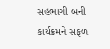સહભાગી બની કાર્યક્રમને સફળ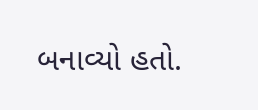બનાવ્યો હતો.